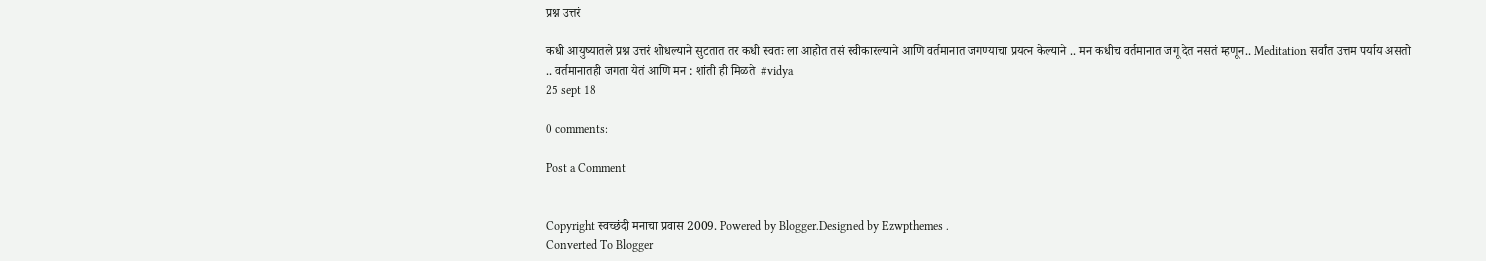प्रश्न उत्तरं

कधी आयुष्यातले प्रश्न उत्तरं शोधल्याने सुटतात तर कधी स्वतः ला आहोत तसं स्वीकारल्याने आणि वर्तमानात जगण्याचा प्रयत्न केल्याने .. मन कधीच वर्तमानात जगू देत नसतं म्हणून.. Meditation सर्वांत उत्तम पर्याय असतो .. वर्तमानातही जगता येतं आणि मन : शांती ही मिळते  #vidya
25 sept 18

0 comments:

Post a Comment


Copyright स्वच्छंदी मनाचा प्रवास 2009. Powered by Blogger.Designed by Ezwpthemes .
Converted To Blogger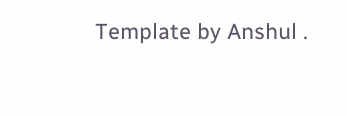Template by Anshul .